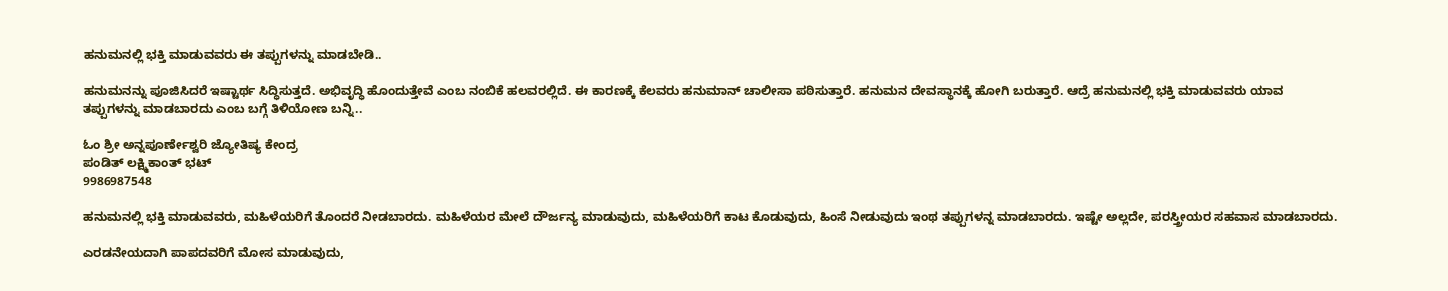ಹನುಮನಲ್ಲಿ ಭಕ್ತಿ ಮಾಡುವವರು ಈ ತಪ್ಪುಗಳನ್ನು ಮಾಡಬೇಡಿ..

ಹನುಮನನ್ನು ಪೂಜಿಸಿದರೆ ಇಷ್ಟಾರ್ಥ ಸಿದ್ಧಿಸುತ್ತದೆ. ಅಭಿವೃದ್ಧಿ ಹೊಂದುತ್ತೇವೆ ಎಂಬ ನಂಬಿಕೆ ಹಲವರಲ್ಲಿದೆ. ಈ ಕಾರಣಕ್ಕೆ ಕೆಲವರು ಹನುಮಾನ್ ಚಾಲೀಸಾ ಪಠಿಸುತ್ತಾರೆ. ಹನುಮನ ದೇವಸ್ಥಾನಕ್ಕೆ ಹೋಗಿ ಬರುತ್ತಾರೆ. ಆದ್ರೆ ಹನುಮನಲ್ಲಿ ಭಕ್ತಿ ಮಾಡುವವರು ಯಾವ ತಪ್ಪುಗಳನ್ನು ಮಾಡಬಾರದು ಎಂಬ ಬಗ್ಗೆ ತಿಳಿಯೋಣ ಬನ್ನಿ..

ಓಂ ಶ್ರೀ ಅನ್ನಪೂರ್ಣೇಶ್ವರಿ ಜ್ಯೋತಿಷ್ಯ ಕೇಂದ್ರ
ಪಂಡಿತ್ ಲಕ್ಷ್ಮಿಕಾಂತ್ ಭಟ್
9986987548

ಹನುಮನಲ್ಲಿ ಭಕ್ತಿ ಮಾಡುವವರು, ಮಹಿಳೆಯರಿಗೆ ತೊಂದರೆ ನೀಡಬಾರದು. ಮಹಿಳೆಯರ ಮೇಲೆ ದೌರ್ಜನ್ಯ ಮಾಡುವುದು, ಮಹಿಳೆಯರಿಗೆ ಕಾಟ ಕೊಡುವುದು, ಹಿಂಸೆ ನೀಡುವುದು ಇಂಥ ತಪ್ಪುಗಳನ್ನ ಮಾಡಬಾರದು. ಇಷ್ಟೇ ಅಲ್ಲದೇ, ಪರಸ್ತ್ರೀಯರ ಸಹವಾಸ ಮಾಡಬಾರದು.

ಎರಡನೇಯದಾಗಿ ಪಾಪದವರಿಗೆ ಮೋಸ ಮಾಡುವುದು,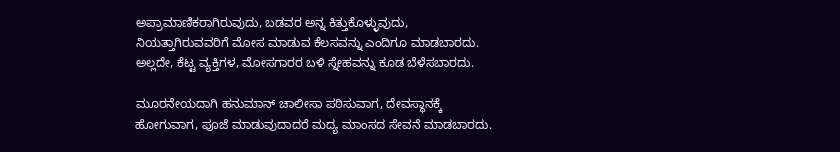ಅಪ್ರಾಮಾಣಿಕರಾಗಿರುವುದು, ಬಡವರ ಅನ್ನ ಕಿತ್ತುಕೊಳ್ಳುವುದು, ನಿಯತ್ತಾಗಿರುವವರಿಗೆ ಮೋಸ ಮಾಡುವ ಕೆಲಸವನ್ನು ಎಂದಿಗೂ ಮಾಡಬಾರದು. ಅಲ್ಲದೇ, ಕೆಟ್ಟ ವ್ಯಕ್ತಿಗಳ, ಮೋಸಗಾರರ ಬಳಿ ಸ್ನೇಹವನ್ನು ಕೂಡ ಬೆಳೆಸಬಾರದು.

ಮೂರನೇಯದಾಗಿ ಹನುಮಾನ್ ಚಾಲೀಸಾ ಪಠಿಸುವಾಗ, ದೇವಸ್ಥಾನಕ್ಕೆ ಹೋಗುವಾಗ, ಪೂಜೆ ಮಾಡುವುದಾದರೆ ಮದ್ಯ ಮಾಂಸದ ಸೇವನೆ ಮಾಡಬಾರದು.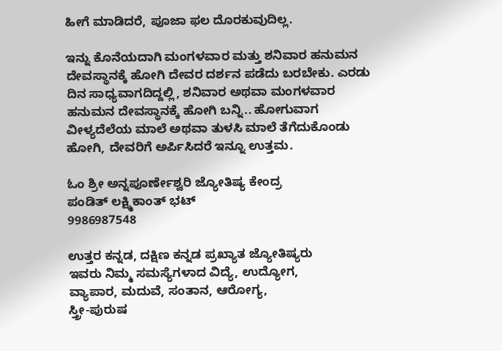ಹೀಗೆ ಮಾಡಿದರೆ, ಪೂಜಾ ಫಲ ದೊರಕುವುದಿಲ್ಲ.

ಇನ್ನು ಕೊನೆಯದಾಗಿ ಮಂಗಳವಾರ ಮತ್ತು ಶನಿವಾರ ಹನುಮನ ದೇವಸ್ಥಾನಕ್ಕೆ ಹೋಗಿ ದೇವರ ದರ್ಶನ ಪಡೆದು ಬರಬೇಕು. ಎರಡು ದಿನ ಸಾಧ್ಯವಾಗದಿದ್ದಲ್ಲಿ, ಶನಿವಾರ ಅಥವಾ ಮಂಗಳವಾರ ಹನುಮನ ದೇವಸ್ಥಾನಕ್ಕೆ ಹೋಗಿ ಬನ್ನಿ.. ಹೋಗುವಾಗ ವೀಳ್ಯದೆಲೆಯ ಮಾಲೆ ಅಥವಾ ತುಳಸಿ ಮಾಲೆ ತೆಗೆದುಕೊಂಡು ಹೋಗಿ, ದೇವರಿಗೆ ಅರ್ಪಿಸಿದರೆ ಇನ್ನೂ ಉತ್ತಮ.

ಓಂ ಶ್ರೀ ಅನ್ನಪೂರ್ಣೇಶ್ವರಿ ಜ್ಯೋತಿಷ್ಯ ಕೇಂದ್ರ
ಪಂಡಿತ್ ಲಕ್ಷ್ಮಿಕಾಂತ್ ಭಟ್
9986987548

ಉತ್ತರ ಕನ್ನಡ, ದಕ್ಷಿಣ ಕನ್ನಡ ಪ್ರಖ್ಯಾತ ಜ್ಯೋತಿಷ್ಯರು
ಇವರು ನಿಮ್ಮ ಸಮಸ್ಯೆಗಳಾದ ವಿದ್ಯೆ, ಉದ್ಯೋಗ,
ವ್ಯಾಪಾರ, ಮದುವೆ, ಸಂತಾನ, ಆರೋಗ್ಯ,
ಸ್ತ್ರೀ-ಪುರುಷ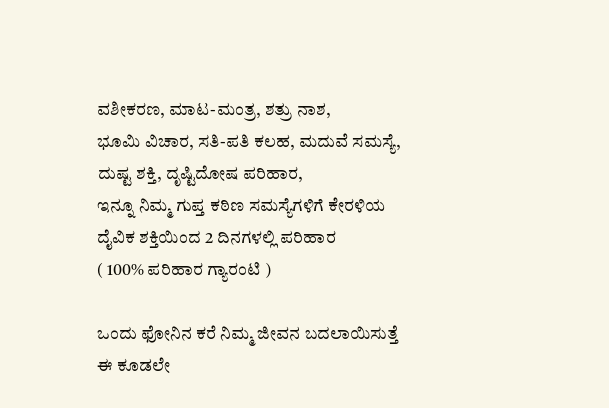ವಶೀಕರಣ, ಮಾಟ-ಮಂತ್ರ, ಶತ್ರು ನಾಶ,
ಭೂಮಿ ವಿಚಾರ, ಸತಿ-ಪತಿ ಕಲಹ, ಮದುವೆ ಸಮಸ್ಯೆ,
ದುಷ್ಟ ಶಕ್ತಿ, ದೃಷ್ಟಿದೋಷ ಪರಿಹಾರ,
ಇನ್ನೂ ನಿಮ್ಮ ಗುಪ್ತ ಕಠಿಣ ಸಮಸ್ಯೆಗಳಿಗೆ ಕೇರಳಿಯ
ದೈವಿಕ ಶಕ್ತಿಯಿಂದ 2 ದಿನಗಳಲ್ಲಿ ಪರಿಹಾರ
( 100% ಪರಿಹಾರ ಗ್ಯಾರಂಟಿ )

ಒಂದು ಫೋನಿನ ಕರೆ ನಿಮ್ಮ ಜೀವನ ಬದಲಾಯಿಸುತ್ತೆ
ಈ ಕೂಡಲೇ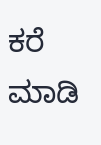ಕರೆ ಮಾಡಿ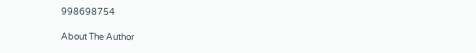998698754

About The Author